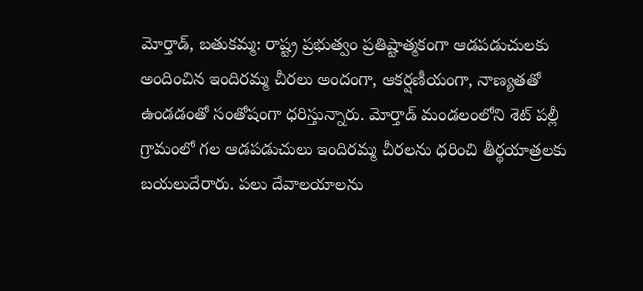మోర్తాడ్, బతుకమ్మ: రాష్ట్ర ప్రభుత్వం ప్రతిష్టాత్మకంగా ఆడపడుచులకు అందించిన ఇందిరమ్మ చీరలు అందంగా, ఆకర్షణీయంగా, నాణ్యతతో ఉండడంతో సంతోషంగా ధరిస్తున్నారు. మోర్తాడ్ మండలంలోని శెట్ పల్లీ గ్రామంలో గల ఆడపడుచులు ఇందిరమ్మ చీరలను ధరించి తీర్థయాత్రలకు బయలుదేరారు. పలు దేవాలయాలను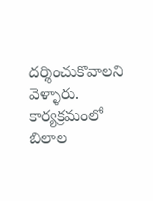దర్శించుకొవాలని వెళ్ళారు. కార్యక్రమంలో బిలాల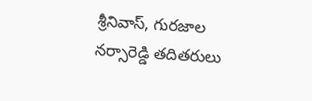శ్రీనివాస్, గురజాల నర్సారెడ్డి తదితరులు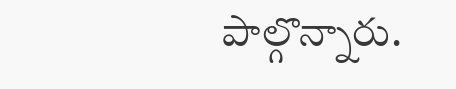పాల్గొన్నారు.